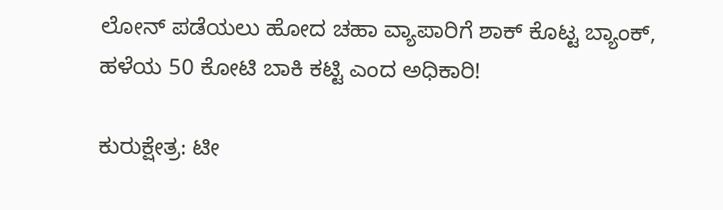ಲೋನ್‌ ಪಡೆಯಲು ಹೋದ ಚಹಾ ವ್ಯಾಪಾರಿಗೆ ಶಾಕ್‌ ಕೊಟ್ಟ ಬ್ಯಾಂಕ್‌, ಹಳೆಯ 50 ಕೋಟಿ ಬಾಕಿ ಕಟ್ಟಿ ಎಂದ ಅಧಿಕಾರಿ!

ಕುರುಕ್ಷೇತ್ರ: ಟೀ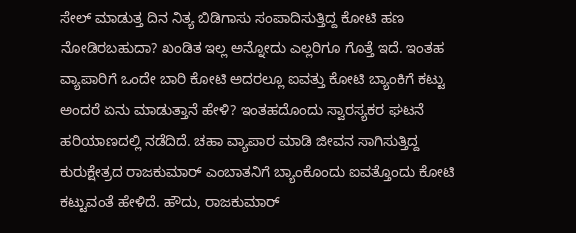ಸೇಲ್‌ ಮಾಡುತ್ತ ದಿನ ನಿತ್ಯ ಬಿಡಿಗಾಸು ಸಂಪಾದಿಸುತ್ತಿದ್ದ ಕೋಟಿ ಹಣ ನೋಡಿರಬಹುದಾ? ಖಂಡಿತ ಇಲ್ಲ ಅನ್ನೋದು ಎಲ್ಲರಿಗೂ ಗೊತ್ತೆ ಇದೆ. ಇಂತಹ ವ್ಯಾಪಾರಿಗೆ ಒಂದೇ ಬಾರಿ ಕೋಟಿ ಅದರಲ್ಲೂ ಐವತ್ತು ಕೋಟಿ ಬ್ಯಾಂಕಿಗೆ ಕಟ್ಟು ಅಂದರೆ ಏನು ಮಾಡುತ್ತಾನೆ ಹೇಳಿ? ಇಂತಹದೊಂದು ಸ್ವಾರಸ್ಯಕರ ಘಟನೆ ಹರಿಯಾಣದಲ್ಲಿ ನಡೆದಿದೆ. ಚಹಾ ವ್ಯಾಪಾರ ಮಾಡಿ ಜೀವನ ಸಾಗಿಸುತ್ತಿದ್ದ ಕುರುಕ್ಷೇತ್ರದ ರಾಜಕುಮಾರ್‌ ಎಂಬಾತನಿಗೆ ಬ್ಯಾಂಕೊಂದು ಐವತ್ತೊಂದು ಕೋಟಿ ಕಟ್ಟುವಂತೆ ಹೇಳಿದೆ. ಹೌದು, ರಾಜಕುಮಾರ್‌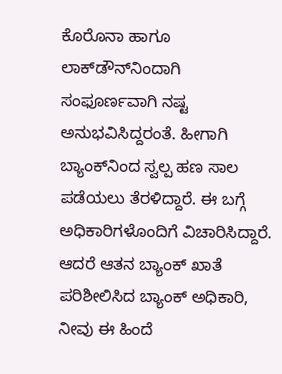ಕೊರೊನಾ ಹಾಗೂ ಲಾಕ್‌ಡೌನ್‌ನಿಂದಾಗಿ ಸಂಫೂರ್ಣವಾಗಿ ನಷ್ಟ ಅನುಭವಿಸಿದ್ದರಂತೆ. ಹೀಗಾಗಿ ಬ್ಯಾಂಕ್‌ನಿಂದ ಸ್ವಲ್ಪ ಹಣ ಸಾಲ ಪಡೆಯಲು ತೆರಳಿದ್ದಾರೆ. ಈ ಬಗ್ಗೆ ಅಧಿಕಾರಿಗಳೊಂದಿಗೆ ವಿಚಾರಿಸಿದ್ದಾರೆ. ಆದರೆ ಆತನ ಬ್ಯಾಂಕ್‌ ಖಾತೆ ಪರಿಶೀಲಿಸಿದ ಬ್ಯಾಂಕ್‌ ಅಧಿಕಾರಿ, ನೀವು ಈ ಹಿಂದೆ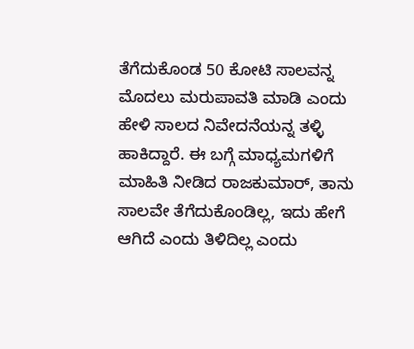ತೆಗೆದುಕೊಂಡ 50 ಕೋಟಿ ಸಾಲವನ್ನ ಮೊದಲು ಮರುಪಾವತಿ ಮಾಡಿ ಎಂದು ಹೇಳಿ ಸಾಲದ ನಿವೇದನೆಯನ್ನ ತಳ್ಳಿ ಹಾಕಿದ್ದಾರೆ. ಈ ಬಗ್ಗೆ ಮಾಧ್ಯಮಗಳಿಗೆ ಮಾಹಿತಿ ನೀಡಿದ ರಾಜಕುಮಾರ್‌, ತಾನು ಸಾಲವೇ ತೆಗೆದುಕೊಂಡಿಲ್ಲ, ಇದು ಹೇಗೆ ಆಗಿದೆ ಎಂದು ತಿಳಿದಿಲ್ಲ ಎಂದು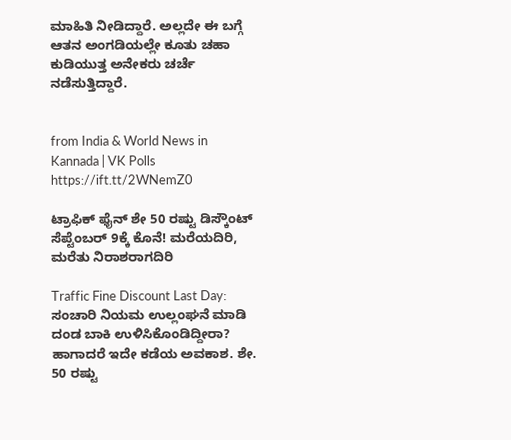ಮಾಹಿತಿ ನೀಡಿದ್ದಾರೆ. ಅಲ್ಲದೇ ಈ ಬಗ್ಗೆ ಆತನ ಅಂಗಡಿಯಲ್ಲೇ ಕೂತು ಚಹಾ ಕುಡಿಯುತ್ತ ಅನೇಕರು ಚರ್ಚೆ ನಡೆಸುತ್ತಿದ್ದಾರೆ.


from India & World News in Kannada | VK Polls https://ift.tt/2WNemZ0

ಟ್ರಾಫಿಕ್‌ ಫೈನ್‌ ಶೇ 50 ರಷ್ಟು ಡಿಸ್ಕೌಂಟ್‌ ಸೆಪ್ಟೆಂಬರ್‌ 9ಕ್ಕೆ ಕೊನೆ! ಮರೆಯದಿರಿ, ಮರೆತು ನಿರಾಶರಾಗದಿರಿ

Traffic Fine Discount Last Day: ಸಂಚಾರಿ ನಿಯಮ ಉಲ್ಲಂಘನೆ ಮಾಡಿ ದಂಡ ಬಾಕಿ ಉಳಿಸಿಕೊಂಡಿದ್ದೀರಾ? ಹಾಗಾದರೆ ಇದೇ ಕಡೆಯ ಅವಕಾಶ. ಶೇ. 50 ರಷ್ಟು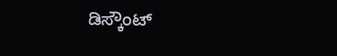ಡಿಸ್ಕೌಂಟ್‌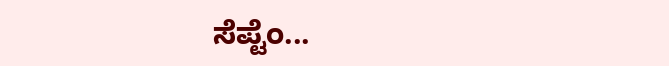ಸೆಪ್ಟೆಂ...